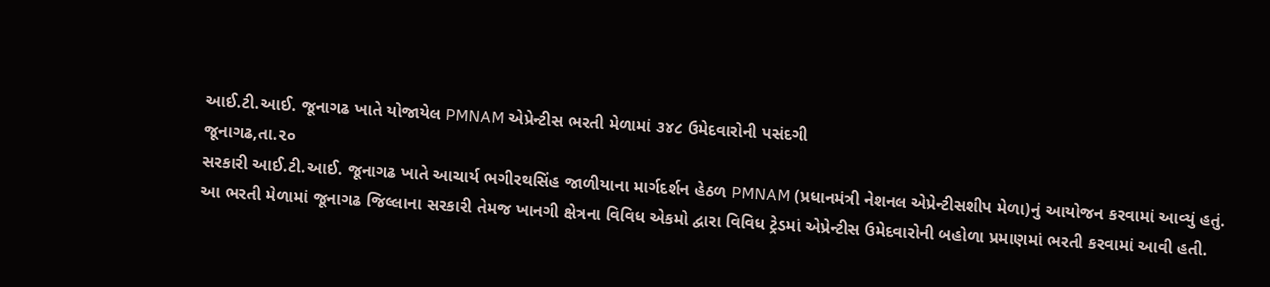આઈ.ટી.આઈ. જૂનાગઢ ખાતે યોજાયેલ PMNAM એપ્રેન્ટીસ ભરતી મેળામાં ૩૪૮ ઉમેદવારોની પસંદગી
જૂનાગઢ,તા.૨૦
સરકારી આઈ.ટી.આઈ. જૂનાગઢ ખાતે આચાર્ય ભગીરથસિંહ જાળીયાના માર્ગદર્શન હેઠળ PMNAM (પ્રધાનમંત્રી નેશનલ એપ્રેન્ટીસશીપ મેળા)નું આયોજન કરવામાં આવ્યું હતું.
આ ભરતી મેળામાં જૂનાગઢ જિલ્લાના સરકારી તેમજ ખાનગી ક્ષેત્રના વિવિધ એકમો દ્વારા વિવિધ ટ્રેડમાં એપ્રેન્ટીસ ઉમેદવારોની બહોળા પ્રમાણમાં ભરતી કરવામાં આવી હતી.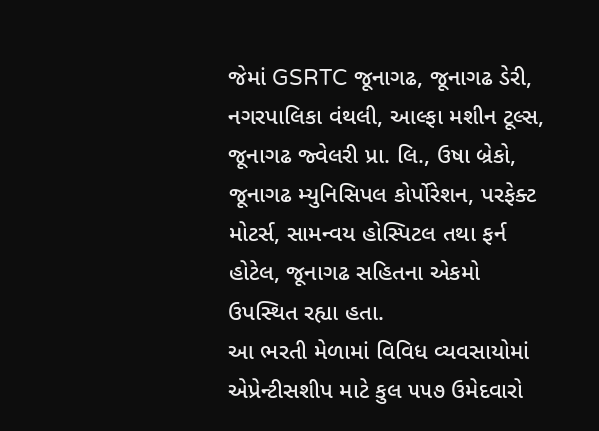જેમાં GSRTC જૂનાગઢ, જૂનાગઢ ડેરી, નગરપાલિકા વંથલી, આલ્ફા મશીન ટૂલ્સ, જૂનાગઢ જ્વેલરી પ્રા. લિ., ઉષા બ્રેકો, જૂનાગઢ મ્યુનિસિપલ કોર્પોરેશન, પરફેક્ટ મોટર્સ, સામન્વય હોસ્પિટલ તથા ફર્ન હોટેલ, જૂનાગઢ સહિતના એકમો ઉપસ્થિત રહ્યા હતા.
આ ભરતી મેળામાં વિવિધ વ્યવસાયોમાં એપ્રેન્ટીસશીપ માટે કુલ ૫૫૭ ઉમેદવારો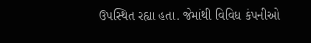ઉપસ્થિત રહ્યા હતા. જેમાંથી વિવિધ કંપનીઓ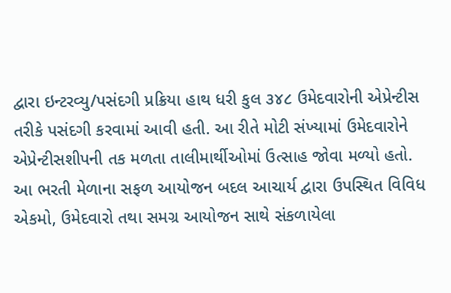દ્વારા ઇન્ટરવ્યુ/પસંદગી પ્રક્રિયા હાથ ધરી કુલ ૩૪૮ ઉમેદવારોની એપ્રેન્ટીસ તરીકે પસંદગી કરવામાં આવી હતી. આ રીતે મોટી સંખ્યામાં ઉમેદવારોને એપ્રેન્ટીસશીપની તક મળતા તાલીમાર્થીઓમાં ઉત્સાહ જોવા મળ્યો હતો.
આ ભરતી મેળાના સફળ આયોજન બદલ આચાર્ય દ્વારા ઉપસ્થિત વિવિધ એકમો, ઉમેદવારો તથા સમગ્ર આયોજન સાથે સંકળાયેલા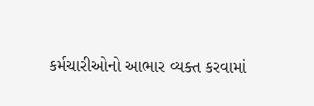કર્મચારીઓનો આભાર વ્યક્ત કરવામાં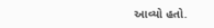આવ્યો હતો.